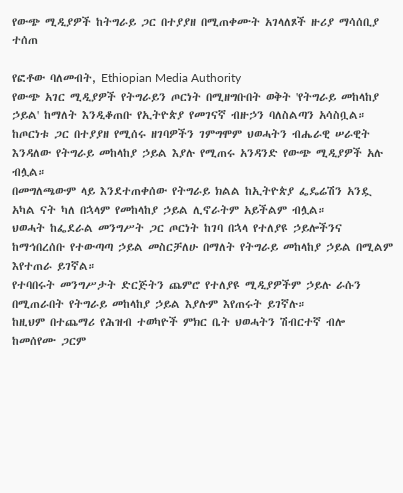የውጭ ሚዲያዎች ከትግራይ ጋር በተያያዘ በሚጠቀሙት አገላለጾች ዙሪያ ማሳሰቢያ ተሰጠ

የፎቶው ባለመብት, Ethiopian Media Authority
የውጭ አገር ሚዲያዎች የትግራይን ጦርነት በሚዘግቡበት ወቅት 'የትግራይ መከላከያ ኃይል' ከማለት እንዲቆጠቡ የኢትዮጵያ የመገናኛ ብዙኃን ባለስልጣን አሳስቧል።
ከጦርነቱ ጋር በተያያዘ የሚሰሩ ዘገባዎችን ገምግሞም ህወሓትን ብሔራዊ ሠራዊት እንዳለው የትግራይ መከላከያ ኃይል እያሉ የሚጠሩ አንዳንድ የውጭ ሚዲያዎች አሉ ብሏል።
በመግለጫውም ላይ እንደተጠቀሰው የትግራይ ክልል ከኢትዮጵያ ፌዴሬሽን አንዷ አካል ናት ካለ በኋላም የመከላከያ ኃይል ሊኖራትም አይችልም ብሏል።
ህወሓት ከፌደራል መንግሥት ጋር ጦርነት ከገባ በኋላ የተለያዩ ኃይሎችንና ከማኅበረሰቡ የተውጣጣ ኃይል መስርቻለሁ በማለት የትግራይ መከላከያ ኃይል በሚልም እየተጠራ ይገኛል።
የተባበሩት መንግሥታት ድርጅትን ጨምሮ የተለያዩ ሚዲያዎችም ኃይሉ ራሱን በሚጠራበት የትግራይ መከላከያ ኃይል እያሉም እየጠሩት ይገኛሉ።
ከዚህም በተጨማሪ የሕዝብ ተወካዮች ምክር ቤት ህወሓትን ሽብርተኛ ብሎ ከመሰየሙ ጋርም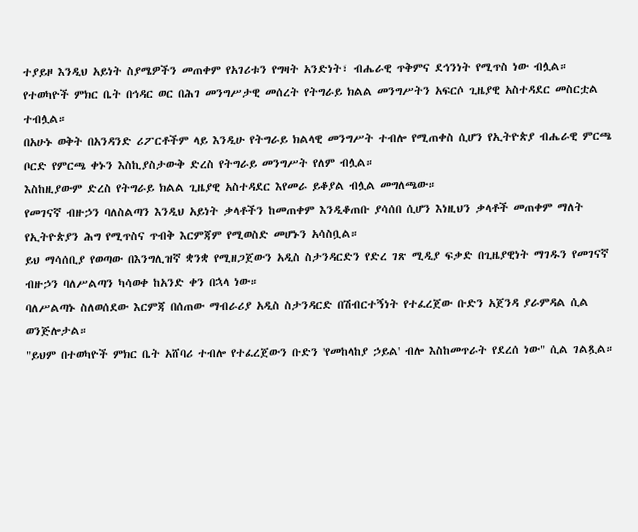ተያይዞ እንዲህ አይነት ስያሜዎችን መጠቀም የአገሪቱን የግዛት አንድነት፣ ብሔራዊ ጥቅምና ደኅንነት የሚጥስ ነው ብሏል።
የተወካዮች ምክር ቤት በኅዳር ወር በሕገ መንግሥታዊ መሰረት የትግራይ ክልል መንግሥትን አፍርሶ ጊዜያዊ አስተዳደር መስርቷል ተብሏል።
በአሁኑ ወቅት በአንዳንድ ሪፖርቶችም ላይ እንዲሁ የትግራይ ክልላዊ መንግሥት ተብሎ የሚጠቀስ ሲሆን የኢትዮጵያ ብሔራዊ ምርጫ ቦርድ የምርጫ ቀኑን እስኪያስታውቅ ድረስ የትግራይ መንግሥት የለም ብሏል።
እስከዚያውም ድረስ የትግራይ ክልል ጊዜያዊ አስተዳደር እየመራ ይቆያል ብሏል መግለጫው።
የመገናኛ ብዙኃን ባለስልጣን እንዲህ አይነት ቃላቶችን ከመጠቀም እንዲቆጠቡ ያሳሰበ ሲሆን እነዚህን ቃላቶች መጠቀም ማለት የኢትዮጵያን ሕግ የሚጥስና ጥብቅ እርምጃም የሚወስድ መሆኑን አሳስቧል።
ይህ ማሳሰቢያ የወጣው በእንግሊዝኛ ቋንቋ የሚዘጋጀውን አዲስ ስታንዳርድን የድረ ገጽ ሚዲያ ፍቃድ በጊዜያዊነት ማገዱን የመገናኛ ብዙኃን ባለሥልጣን ካሳወቀ ከአንድ ቀን በኋላ ነው።
ባለሥልጣኑ ስለወሰደው እርምጃ በሰጠው ማብራሪያ አዲስ ስታንዳርድ በሽብርተኝነት የተፈረጀው ቡድን አጀንዳ ያራምዳል ሲል ወንጅሎታል።
"ይህም በተወካዮች ምክር ቤት አሸባሪ ተብሎ የተፈረጀውን ቡድን 'የመከላከያ ኃይል' ብሎ እስከመጥራት የደረሰ ነው" ሲል ገልጿል።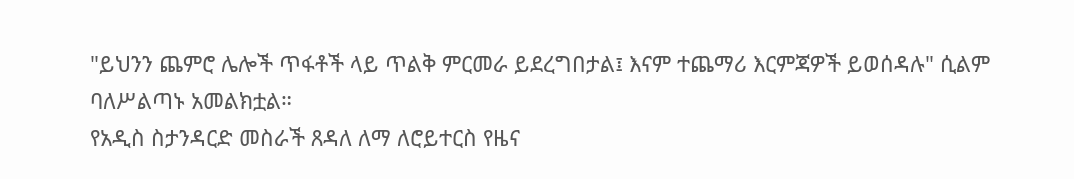"ይህንን ጨምሮ ሌሎች ጥፋቶች ላይ ጥልቅ ምርመራ ይደረግበታል፤ እናም ተጨማሪ እርምጃዎች ይወሰዳሉ" ሲልም ባለሥልጣኑ አመልክቷል።
የአዲስ ስታንዳርድ መስራች ጸዳለ ለማ ለሮይተርስ የዜና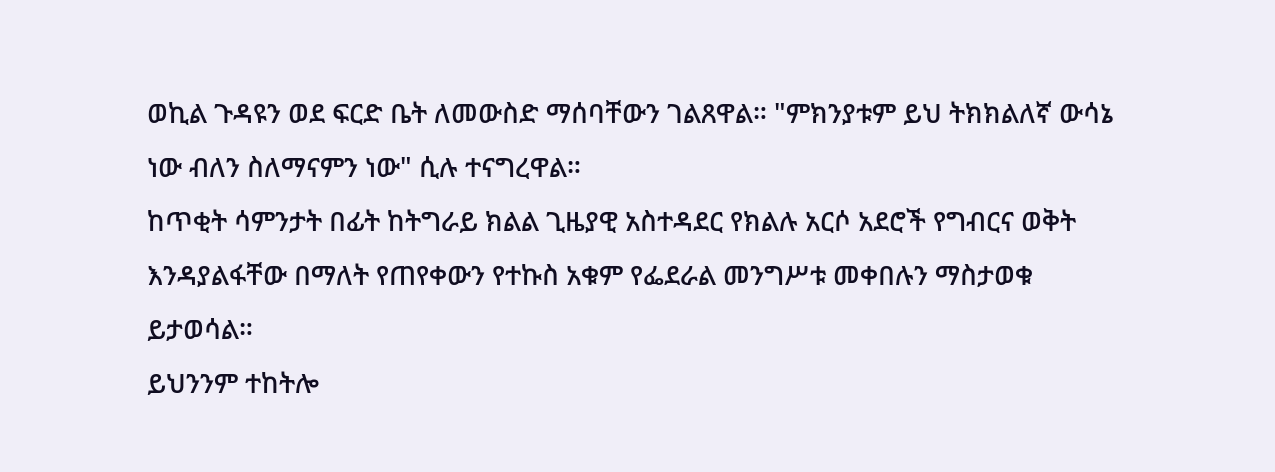ወኪል ጉዳዩን ወደ ፍርድ ቤት ለመውስድ ማሰባቸውን ገልጸዋል። "ምክንያቱም ይህ ትክክልለኛ ውሳኔ ነው ብለን ስለማናምን ነው" ሲሉ ተናግረዋል።
ከጥቂት ሳምንታት በፊት ከትግራይ ክልል ጊዜያዊ አስተዳደር የክልሉ አርሶ አደሮች የግብርና ወቅት እንዳያልፋቸው በማለት የጠየቀውን የተኩስ አቁም የፌደራል መንግሥቱ መቀበሉን ማስታወቁ ይታወሳል።
ይህንንም ተከትሎ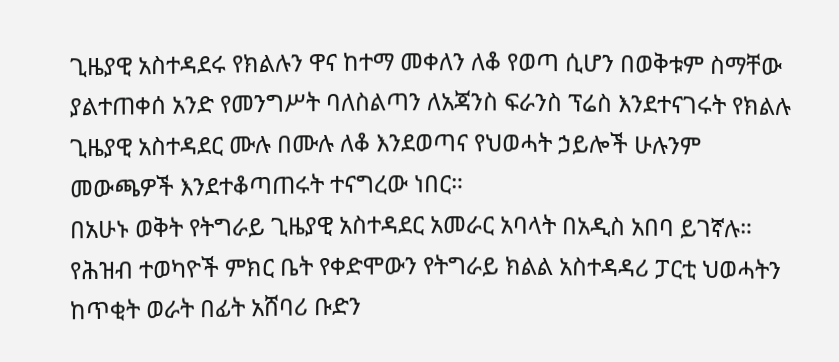ጊዜያዊ አስተዳደሩ የክልሉን ዋና ከተማ መቀለን ለቆ የወጣ ሲሆን በወቅቱም ስማቸው ያልተጠቀሰ አንድ የመንግሥት ባለስልጣን ለአጃንስ ፍራንስ ፕሬስ እንደተናገሩት የክልሉ ጊዜያዊ አስተዳደር ሙሉ በሙሉ ለቆ እንደወጣና የህወሓት ኃይሎች ሁሉንም መውጫዎች እንደተቆጣጠሩት ተናግረው ነበር።
በአሁኑ ወቅት የትግራይ ጊዜያዊ አስተዳደር አመራር አባላት በአዲስ አበባ ይገኛሉ።
የሕዝብ ተወካዮች ምክር ቤት የቀድሞውን የትግራይ ክልል አስተዳዳሪ ፓርቲ ህወሓትን ከጥቂት ወራት በፊት አሸባሪ ቡድን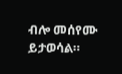ብሎ መሰየሙ ይታወሳል።